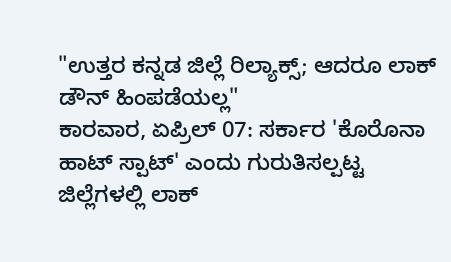"ಉತ್ತರ ಕನ್ನಡ ಜಿಲ್ಲೆ ರಿಲ್ಯಾಕ್ಸ್; ಆದರೂ ಲಾಕ್ ಡೌನ್ ಹಿಂಪಡೆಯಲ್ಲ"
ಕಾರವಾರ, ಏಪ್ರಿಲ್ 07: ಸರ್ಕಾರ 'ಕೊರೊನಾ ಹಾಟ್ ಸ್ಪಾಟ್' ಎಂದು ಗುರುತಿಸಲ್ಪಟ್ಟ ಜಿಲ್ಲೆಗಳಲ್ಲಿ ಲಾಕ್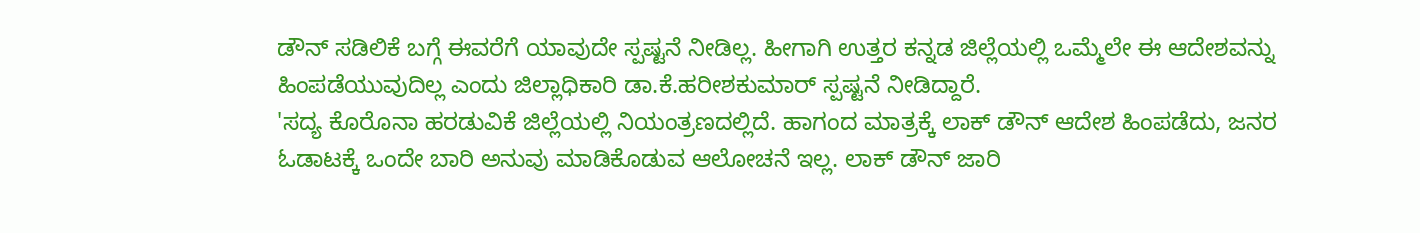ಡೌನ್ ಸಡಿಲಿಕೆ ಬಗ್ಗೆ ಈವರೆಗೆ ಯಾವುದೇ ಸ್ಪಷ್ಟನೆ ನೀಡಿಲ್ಲ. ಹೀಗಾಗಿ ಉತ್ತರ ಕನ್ನಡ ಜಿಲ್ಲೆಯಲ್ಲಿ ಒಮ್ಮೆಲೇ ಈ ಆದೇಶವನ್ನು ಹಿಂಪಡೆಯುವುದಿಲ್ಲ ಎಂದು ಜಿಲ್ಲಾಧಿಕಾರಿ ಡಾ.ಕೆ.ಹರೀಶಕುಮಾರ್ ಸ್ಪಷ್ಟನೆ ನೀಡಿದ್ದಾರೆ.
'ಸದ್ಯ ಕೊರೊನಾ ಹರಡುವಿಕೆ ಜಿಲ್ಲೆಯಲ್ಲಿ ನಿಯಂತ್ರಣದಲ್ಲಿದೆ. ಹಾಗಂದ ಮಾತ್ರಕ್ಕೆ ಲಾಕ್ ಡೌನ್ ಆದೇಶ ಹಿಂಪಡೆದು, ಜನರ ಓಡಾಟಕ್ಕೆ ಒಂದೇ ಬಾರಿ ಅನುವು ಮಾಡಿಕೊಡುವ ಆಲೋಚನೆ ಇಲ್ಲ. ಲಾಕ್ ಡೌನ್ ಜಾರಿ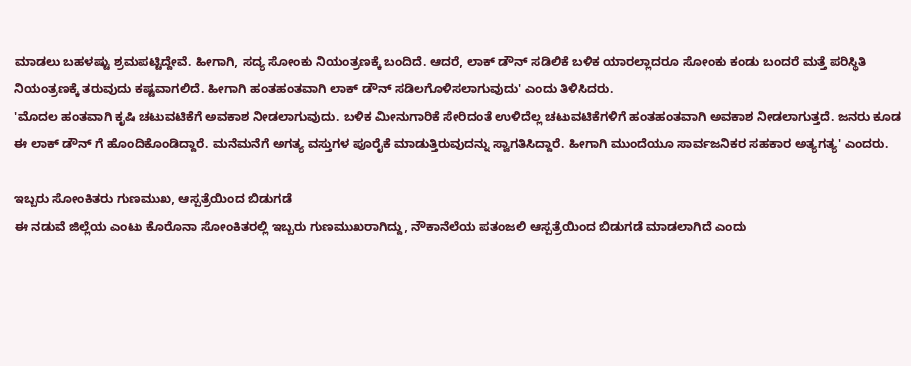ಮಾಡಲು ಬಹಳಷ್ಟು ಶ್ರಮಪಟ್ಟಿದ್ದೇವೆ. ಹೀಗಾಗಿ, ಸದ್ಯ ಸೋಂಕು ನಿಯಂತ್ರಣಕ್ಕೆ ಬಂದಿದೆ. ಆದರೆ, ಲಾಕ್ ಡೌನ್ ಸಡಿಲಿಕೆ ಬಳಿಕ ಯಾರಲ್ಲಾದರೂ ಸೋಂಕು ಕಂಡು ಬಂದರೆ ಮತ್ತೆ ಪರಿಸ್ಥಿತಿ ನಿಯಂತ್ರಣಕ್ಕೆ ತರುವುದು ಕಷ್ಟವಾಗಲಿದೆ. ಹೀಗಾಗಿ ಹಂತಹಂತವಾಗಿ ಲಾಕ್ ಡೌನ್ ಸಡಿಲಗೊಳಿಸಲಾಗುವುದು' ಎಂದು ತಿಳಿಸಿದರು.
'ಮೊದಲ ಹಂತವಾಗಿ ಕೃಷಿ ಚಟುವಟಿಕೆಗೆ ಅವಕಾಶ ನೀಡಲಾಗುವುದು. ಬಳಿಕ ಮೀನುಗಾರಿಕೆ ಸೇರಿದಂತೆ ಉಳಿದೆಲ್ಲ ಚಟುವಟಿಕೆಗಳಿಗೆ ಹಂತಹಂತವಾಗಿ ಅವಕಾಶ ನೀಡಲಾಗುತ್ತದೆ. ಜನರು ಕೂಡ ಈ ಲಾಕ್ ಡೌನ್ ಗೆ ಹೊಂದಿಕೊಂಡಿದ್ದಾರೆ. ಮನೆಮನೆಗೆ ಅಗತ್ಯ ವಸ್ತುಗಳ ಪೂರೈಕೆ ಮಾಡುತ್ತಿರುವುದನ್ನು ಸ್ವಾಗತಿಸಿದ್ದಾರೆ. ಹೀಗಾಗಿ ಮುಂದೆಯೂ ಸಾರ್ವಜನಿಕರ ಸಹಕಾರ ಅತ್ಯಗತ್ಯ' ಎಂದರು.

ಇಬ್ಬರು ಸೋಂಕಿತರು ಗುಣಮುಖ, ಆಸ್ಪತ್ರೆಯಿಂದ ಬಿಡುಗಡೆ
ಈ ನಡುವೆ ಜಿಲ್ಲೆಯ ಎಂಟು ಕೊರೊನಾ ಸೋಂಕಿತರಲ್ಲಿ ಇಬ್ಬರು ಗುಣಮುಖರಾಗಿದ್ದು, ನೌಕಾನೆಲೆಯ ಪತಂಜಲಿ ಆಸ್ಪತ್ರೆಯಿಂದ ಬಿಡುಗಡೆ ಮಾಡಲಾಗಿದೆ ಎಂದು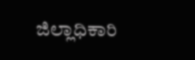ಜಿಲ್ಲಾಧಿಕಾರಿ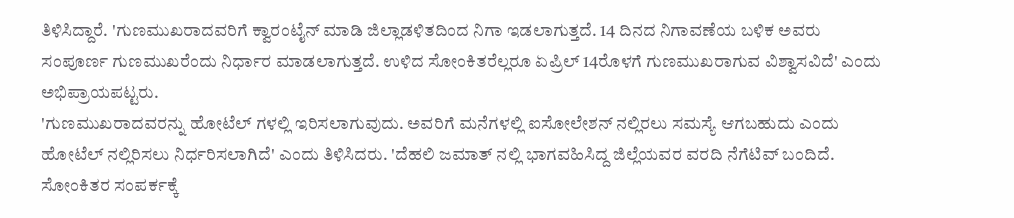ತಿಳಿಸಿದ್ದಾರೆ. 'ಗುಣಮುಖರಾದವರಿಗೆ ಕ್ವಾರಂಟೈನ್ ಮಾಡಿ ಜಿಲ್ಲಾಡಳಿತದಿಂದ ನಿಗಾ ಇಡಲಾಗುತ್ತದೆ. 14 ದಿನದ ನಿಗಾವಣೆಯ ಬಳಿಕ ಅವರು ಸಂಪೂರ್ಣ ಗುಣಮುಖರೆಂದು ನಿರ್ಧಾರ ಮಾಡಲಾಗುತ್ತದೆ. ಉಳಿದ ಸೋಂಕಿತರೆಲ್ಲರೂ ಏಪ್ರಿಲ್ 14ರೊಳಗೆ ಗುಣಮುಖರಾಗುವ ವಿಶ್ವಾಸವಿದೆ' ಎಂದು ಅಭಿಪ್ರಾಯಪಟ್ಟರು.
'ಗುಣಮುಖರಾದವರನ್ನು ಹೋಟೆಲ್ ಗಳಲ್ಲಿ ಇರಿಸಲಾಗುವುದು. ಅವರಿಗೆ ಮನೆಗಳಲ್ಲಿ ಐಸೋಲೇಶನ್ ನಲ್ಲಿರಲು ಸಮಸ್ಯೆ ಆಗಬಹುದು ಎಂದು ಹೋಟೆಲ್ ನಲ್ಲಿರಿಸಲು ನಿರ್ಧರಿಸಲಾಗಿದೆ' ಎಂದು ತಿಳಿಸಿದರು. 'ದೆಹಲಿ ಜಮಾತ್ ನಲ್ಲಿ ಭಾಗವಹಿಸಿದ್ದ ಜಿಲ್ಲೆಯವರ ವರದಿ ನೆಗೆಟಿವ್ ಬಂದಿದೆ. ಸೋಂಕಿತರ ಸಂಪರ್ಕಕ್ಕೆ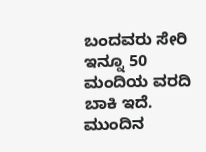ಬಂದವರು ಸೇರಿ ಇನ್ನೂ 50 ಮಂದಿಯ ವರದಿ ಬಾಕಿ ಇದೆ. ಮುಂದಿನ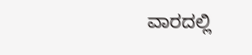ವಾರದಲ್ಲಿ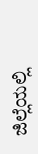ಜಿಲ್ಲೆಯಲ್ಲಿ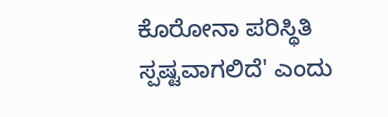ಕೊರೋನಾ ಪರಿಸ್ಥಿತಿ ಸ್ಪಷ್ಟವಾಗಲಿದೆ' ಎಂದು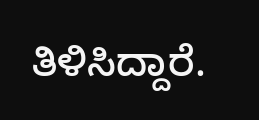ತಿಳಿಸಿದ್ದಾರೆ.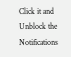Click it and Unblock the Notifications